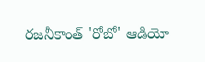రజనీకాంత్ 'రోబో' ఆడియో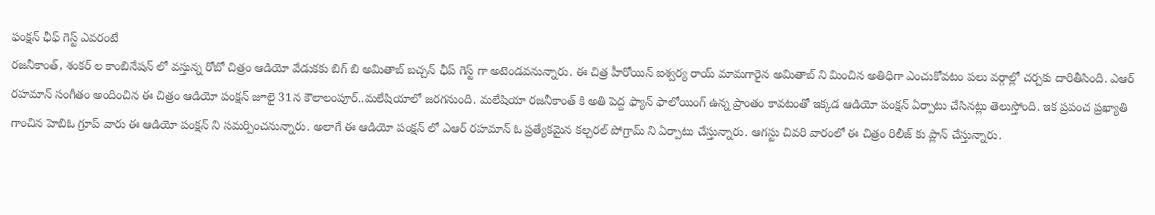ఫంక్షన్ ఛీఫ్ గెస్ట్ ఎవరంటే
రజనీకాంత్, శంకర్ ల కాంబినేషన్ లో వస్తున్న రోబో చిత్రం ఆడియో వేడుకకు బిగ్ బి అమితాబ్ బచ్చన్ ఛీప్ గెస్ట్ గా అటెండవనున్నారు. ఈ చిత్ర హీరోయిన్ ఐశ్వర్య రాయ్ మామగారైన అమితాబ్ ని మించిన అతిధిగా ఎంచుకోవటం పలు వర్గాల్లో చర్చకు దారితీసింది. ఎఆర్ రహమాన్ సంగీతం అందించిన ఈ చిత్రం ఆడియో పంక్షన్ జూలై 31న కౌలాలంపూర్..మలేషియాలో జరగనుంది. మలేషియా రజనీకాంత్ కి అతి పెద్ద ఫ్యాన్ ఫాలోయింగ్ ఉన్న ప్రాంతం కావటంతో ఇక్కడ ఆడియో పంక్షన్ ఏర్పాటు చేసినట్లు తెలుస్తోంది. ఇక ప్రపంచ ప్రఖ్యాతి గాంచిన హెబిఓ గ్రూప్ వారు ఈ ఆడియో పంక్షన్ ని సమర్పించనున్నారు. అలాగే ఈ ఆడియో పంక్షన్ లో ఎఆర్ రహమాన్ ఓ ప్రత్యేకమైన కల్చరల్ పోగ్రామ్ ని ఏర్పాటు చేస్తున్నారు. ఆగస్టు చివరి వారంలో ఈ చిత్రం రిలీజ్ కు ప్లాన్ చేస్తున్నారు.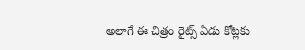అలాగే ఈ చిత్రం రైట్స్ ఏడు కోట్లకు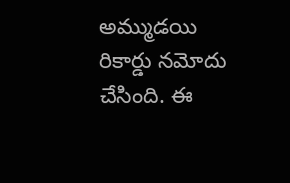అమ్ముడయి రికార్డు నమోదు చేసింది. ఈ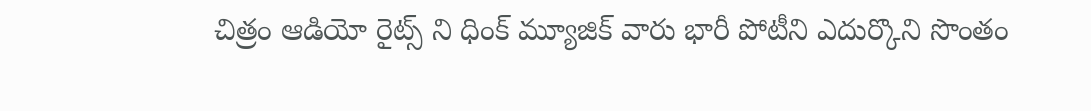చిత్రం ఆడియో రైట్స్ ని ధింక్ మ్యూజిక్ వారు భారీ పోటీని ఎదుర్కొని సొంతం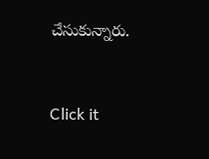చేసుకున్నారు.


Click it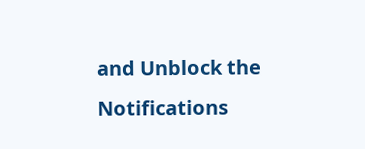and Unblock the Notifications